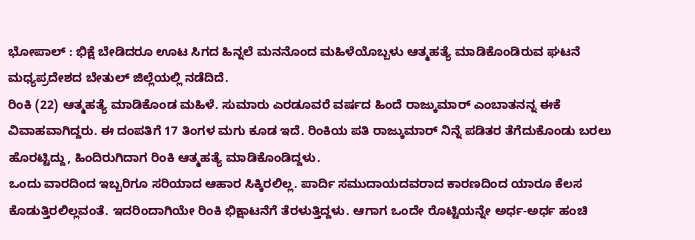ಭೋಪಾಲ್ : ಭಿಕ್ಷೆ ಬೇಡಿದರೂ ಊಟ ಸಿಗದ ಹಿನ್ನಲೆ ಮನನೊಂದ ಮಹಿಳೆಯೊಬ್ಬಳು ಆತ್ಮಹತ್ಯೆ ಮಾಡಿಕೊಂಡಿರುವ ಘಟನೆ ಮಧ್ಯಪ್ರದೇಶದ ಬೇತುಲ್ ಜಿಲ್ಲೆಯಲ್ಲಿ ನಡೆದಿದೆ.
ರಿಂಕಿ (22) ಆತ್ಮಹತ್ಯೆ ಮಾಡಿಕೊಂಡ ಮಹಿಳೆ. ಸುಮಾರು ಎರಡೂವರೆ ವರ್ಷದ ಹಿಂದೆ ರಾಜ್ಕುಮಾರ್ ಎಂಬಾತನನ್ನ ಈಕೆ ವಿವಾಹವಾಗಿದ್ದರು. ಈ ದಂಪತಿಗೆ 17 ತಿಂಗಳ ಮಗು ಕೂಡ ಇದೆ. ರಿಂಕಿಯ ಪತಿ ರಾಜ್ಕುಮಾರ್ ನಿನ್ನೆ ಪಡಿತರ ತೆಗೆದುಕೊಂಡು ಬರಲು ಹೊರಟ್ಟಿದ್ದು, ಹಿಂದಿರುಗಿದಾಗ ರಿಂಕಿ ಆತ್ಮಹತ್ಯೆ ಮಾಡಿಕೊಂಡಿದ್ದಳು.
ಒಂದು ವಾರದಿಂದ ಇಬ್ಬರಿಗೂ ಸರಿಯಾದ ಆಹಾರ ಸಿಕ್ಕಿರಲಿಲ್ಲ. ಪಾರ್ದಿ ಸಮುದಾಯದವರಾದ ಕಾರಣದಿಂದ ಯಾರೂ ಕೆಲಸ ಕೊಡುತ್ತಿರಲಿಲ್ಲವಂತೆ. ಇದರಿಂದಾಗಿಯೇ ರಿಂಕಿ ಭಿಕ್ಷಾಟನೆಗೆ ತೆರಳುತ್ತಿದ್ದಳು. ಆಗಾಗ ಒಂದೇ ರೊಟ್ಟಿಯನ್ನೇ ಅರ್ಧ-ಅರ್ಧ ಹಂಚಿ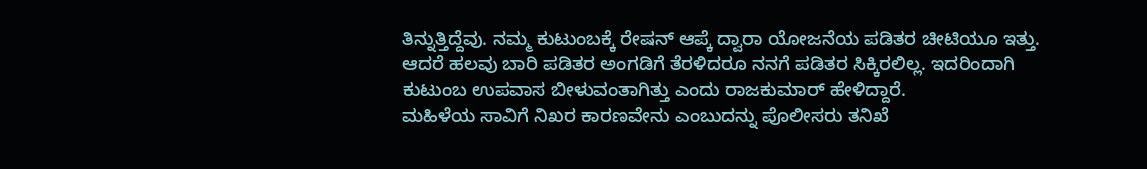ತಿನ್ನುತ್ತಿದ್ದೆವು. ನಮ್ಮ ಕುಟುಂಬಕ್ಕೆ ರೇಷನ್ ಆಪ್ಕೆ ದ್ವಾರಾ ಯೋಜನೆಯ ಪಡಿತರ ಚೀಟಿಯೂ ಇತ್ತು. ಆದರೆ ಹಲವು ಬಾರಿ ಪಡಿತರ ಅಂಗಡಿಗೆ ತೆರಳಿದರೂ ನನಗೆ ಪಡಿತರ ಸಿಕ್ಕಿರಲಿಲ್ಲ. ಇದರಿಂದಾಗಿ ಕುಟುಂಬ ಉಪವಾಸ ಬೀಳುವಂತಾಗಿತ್ತು ಎಂದು ರಾಜಕುಮಾರ್ ಹೇಳಿದ್ದಾರೆ.
ಮಹಿಳೆಯ ಸಾವಿಗೆ ನಿಖರ ಕಾರಣವೇನು ಎಂಬುದನ್ನು ಪೊಲೀಸರು ತನಿಖೆ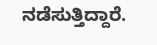ನಡೆಸುತ್ತಿದ್ದಾರೆ.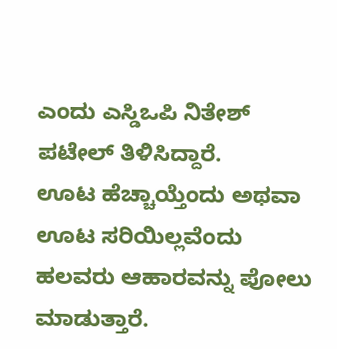ಎಂದು ಎಸ್ಡಿಒಪಿ ನಿತೇಶ್ ಪಟೇಲ್ ತಿಳಿಸಿದ್ದಾರೆ.
ಊಟ ಹೆಚ್ಚಾಯ್ತೆಂದು ಅಥವಾ ಊಟ ಸರಿಯಿಲ್ಲವೆಂದು ಹಲವರು ಆಹಾರವನ್ನು ಪೋಲು ಮಾಡುತ್ತಾರೆ.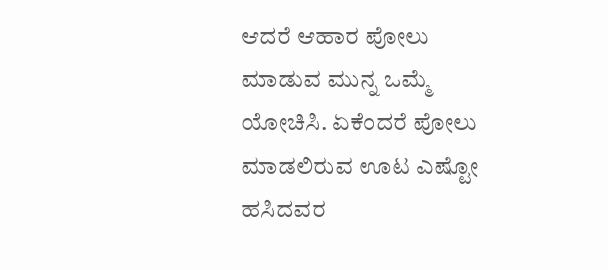ಆದರೆ ಆಹಾರ ಪೋಲು ಮಾಡುವ ಮುನ್ನ ಒಮ್ಮೆ ಯೋಚಿಸಿ. ಏಕೆಂದರೆ ಪೋಲು ಮಾಡಲಿರುವ ಊಟ ಎಷ್ಟೋ ಹಸಿದವರ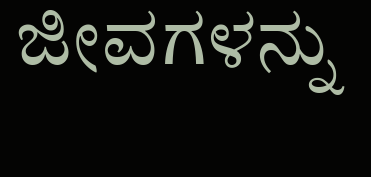ಜೀವಗಳನ್ನು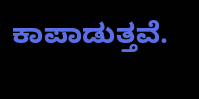ಕಾಪಾಡುತ್ತವೆ.